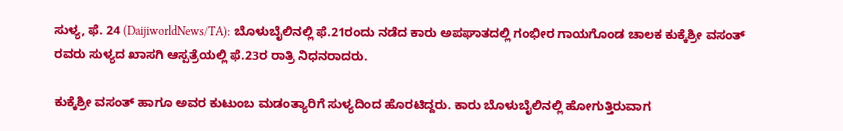ಸುಳ್ಯ, ಫೆ. 24 (DaijiworldNews/TA): ಬೊಳುಬೈಲಿನಲ್ಲಿ ಫೆ.21ರಂದು ನಡೆದ ಕಾರು ಅಪಘಾತದಲ್ಲಿ ಗಂಭೀರ ಗಾಯಗೊಂಡ ಚಾಲಕ ಕುಕ್ಕೆಶ್ರೀ ವಸಂತ್ ರವರು ಸುಳ್ಯದ ಖಾಸಗಿ ಆಸ್ಪತ್ರೆಯಲ್ಲಿ ಫೆ.23ರ ರಾತ್ರಿ ನಿಧನರಾದರು.

ಕುಕ್ಕೆಶ್ರೀ ವಸಂತ್ ಹಾಗೂ ಅವರ ಕುಟುಂಬ ಮಡಂತ್ಯಾರಿಗೆ ಸುಳ್ಯದಿಂದ ಹೊರಟಿದ್ದರು. ಕಾರು ಬೊಳುಬೈಲಿನಲ್ಲಿ ಹೋಗುತ್ತಿರುವಾಗ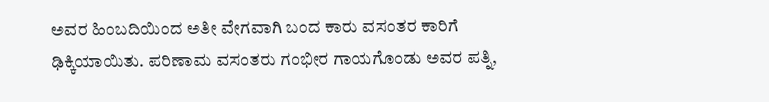ಅವರ ಹಿಂಬದಿಯಿಂದ ಅತೀ ವೇಗವಾಗಿ ಬಂದ ಕಾರು ವಸಂತರ ಕಾರಿಗೆ ಢಿಕ್ಕಿಯಾಯಿತು. ಪರಿಣಾಮ ವಸಂತರು ಗಂಭೀರ ಗಾಯಗೊಂಡು ಅವರ ಪತ್ನಿ,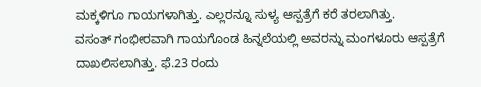ಮಕ್ಕಳಿಗೂ ಗಾಯಗಳಾಗಿತ್ತು. ಎಲ್ಲರನ್ನೂ ಸುಳ್ಯ ಆಸ್ಪತ್ರೆಗೆ ಕರೆ ತರಲಾಗಿತ್ತು.
ವಸಂತ್ ಗಂಭೀರವಾಗಿ ಗಾಯಗೊಂಡ ಹಿನ್ನಲೆಯಲ್ಲಿ ಅವರನ್ನು ಮಂಗಳೂರು ಆಸ್ಪತ್ರೆಗೆ ದಾಖಲಿಸಲಾಗಿತ್ತು. ಫೆ.23 ರಂದು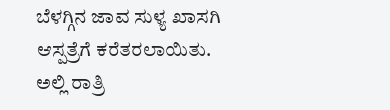ಬೆಳಗ್ಗಿನ ಜಾವ ಸುಳ್ಯ ಖಾಸಗಿ ಆಸ್ಪತ್ರೆಗೆ ಕರೆತರಲಾಯಿತು. ಅಲ್ಲಿ ರಾತ್ರಿ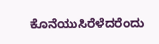ಕೊನೆಯುಸಿರೆಳೆದರೆಂದು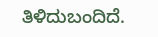ತಿಳಿದುಬಂದಿದೆ.